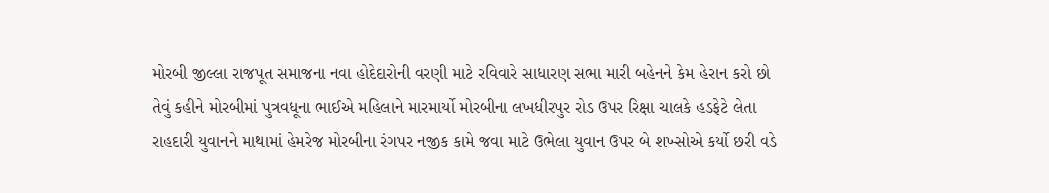મોરબી જીલ્લા રાજપૂત સમાજના નવા હોદેદારોની વરણી માટે રવિવારે સાધારણ સભા મારી બહેનને કેમ હેરાન કરો છો તેવું કહીને મોરબીમાં પુત્રવધૂના ભાઈએ મહિલાને મારમાર્યો મોરબીના લખધીરપુર રોડ ઉપર રિક્ષા ચાલકે હડફેટે લેતા રાહદારી યુવાનને માથામાં હેમરેજ મોરબીના રંગપર નજીક કામે જવા માટે ઉભેલા યુવાન ઉપર બે શખ્સોએ કર્યો છરી વડે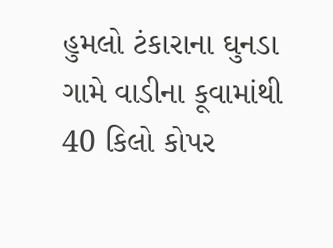હુમલો ટંકારાના ઘુનડા ગામે વાડીના કૂવામાંથી 40 કિલો કોપર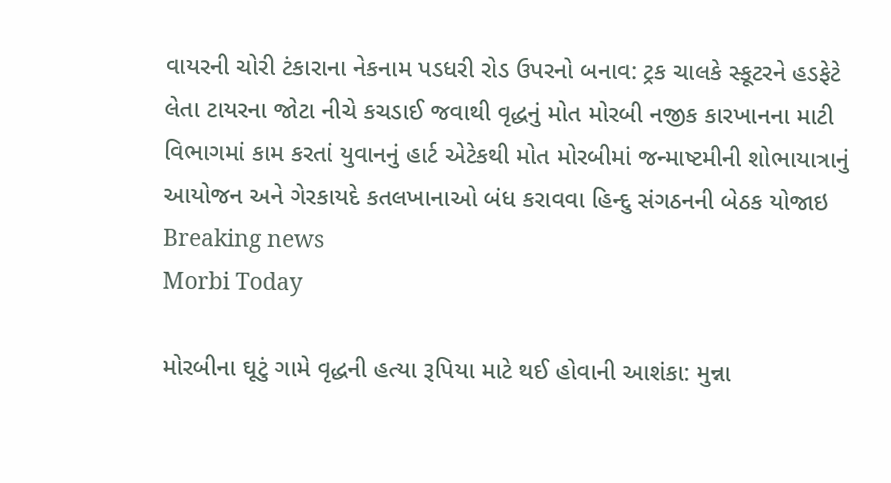વાયરની ચોરી ટંકારાના નેકનામ પડધરી રોડ ઉપરનો બનાવ: ટ્રક ચાલકે સ્કૂટરને હડફેટે લેતા ટાયરના જોટા નીચે કચડાઈ જવાથી વૃદ્ધનું મોત મોરબી નજીક કારખાનના માટી વિભાગમાં કામ કરતાં યુવાનનું હાર્ટ એટેકથી મોત મોરબીમાં જન્માષ્ટમીની શોભાયાત્રાનું આયોજન અને ગેરકાયદે કતલખાનાઓ બંધ કરાવવા હિન્દુ સંગઠનની બેઠક યોજાઇ
Breaking news
Morbi Today

મોરબીના ઘૂટું ગામે વૃદ્ધની હત્યા રૂપિયા માટે થઈ હોવાની આશંકા: મુન્ના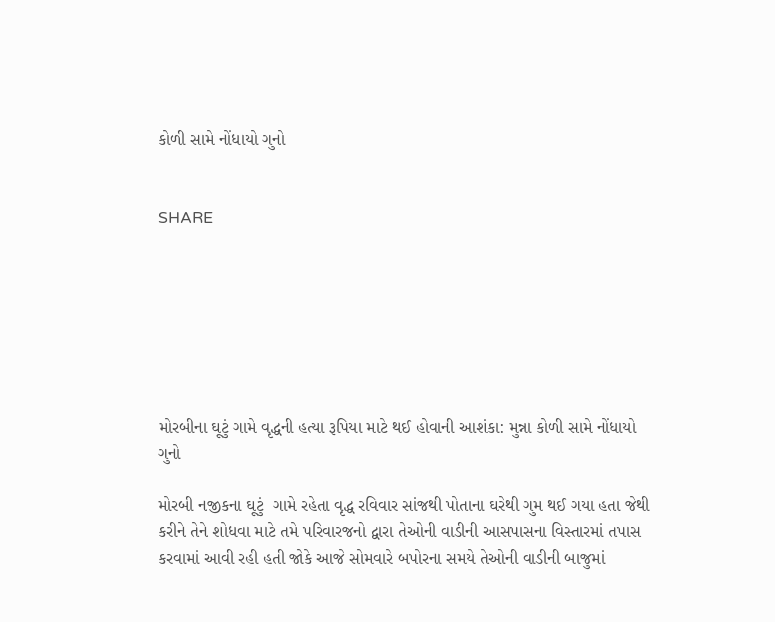કોળી સામે નોંધાયો ગુનો


SHARE







મોરબીના ઘૂટું ગામે વૃદ્ધની હત્યા રૂપિયા માટે થઈ હોવાની આશંકા: મુન્ના કોળી સામે નોંધાયો ગુનો

મોરબી નજીકના ઘૂટું  ગામે રહેતા વૃદ્ધ રવિવાર સાંજથી પોતાના ઘરેથી ગુમ થઈ ગયા હતા જેથી કરીને તેને શોધવા માટે તમે પરિવારજનો દ્વારા તેઓની વાડીની આસપાસના વિસ્તારમાં તપાસ કરવામાં આવી રહી હતી જોકે આજે સોમવારે બપોરના સમયે તેઓની વાડીની બાજુમાં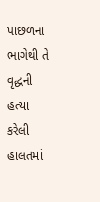પાછળના ભાગેથી તે વૃદ્ધની હત્યા કરેલી હાલતમાં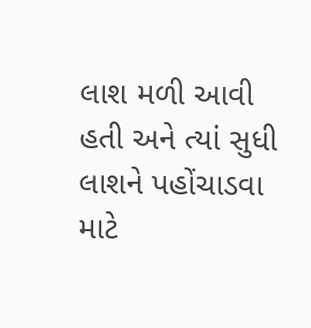લાશ મળી આવી હતી અને ત્યાં સુધી લાશને પહોંચાડવા માટે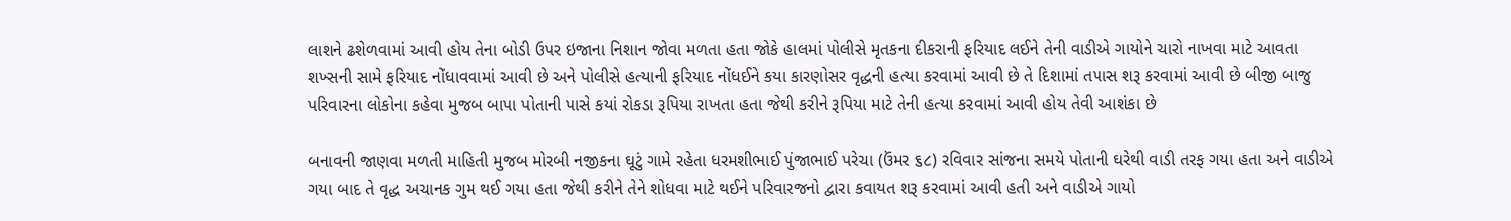લાશને ઢશેળવામાં આવી હોય તેના બોડી ઉપર ઇજાના નિશાન જોવા મળતા હતા જોકે હાલમાં પોલીસે મૃતકના દીકરાની ફરિયાદ લઈને તેની વાડીએ ગાયોને ચારો નાખવા માટે આવતા શખ્સની સામે ફરિયાદ નોંધાવવામાં આવી છે અને પોલીસે હત્યાની ફરિયાદ નોંધઈને કયા કારણોસર વૃદ્ધની હત્યા કરવામાં આવી છે તે દિશામાં તપાસ શરૂ કરવામાં આવી છે બીજી બાજુ પરિવારના લોકોના કહેવા મુજબ બાપા પોતાની પાસે કયાં રોકડા રૂપિયા રાખતા હતા જેથી કરીને રૂપિયા માટે તેની હત્યા કરવામાં આવી હોય તેવી આશંકા છે

બનાવની જાણવા મળતી માહિતી મુજબ મોરબી નજીકના ઘૂટું ગામે રહેતા ધરમશીભાઈ પુંજાભાઈ પરેચા (ઉંમર ૬૮) રવિવાર સાંજના સમયે પોતાની ઘરેથી વાડી તરફ ગયા હતા અને વાડીએ ગયા બાદ તે વૃદ્ધ અચાનક ગુમ થઈ ગયા હતા જેથી કરીને તેને શોધવા માટે થઈને પરિવારજનો દ્વારા કવાયત શરૂ કરવામાં આવી હતી અને વાડીએ ગાયો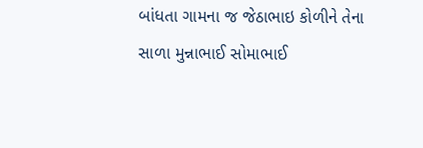બાંધતા ગામના જ જેઠાભાઇ કોળીને તેના સાળા મુન્નાભાઈ સોમાભાઈ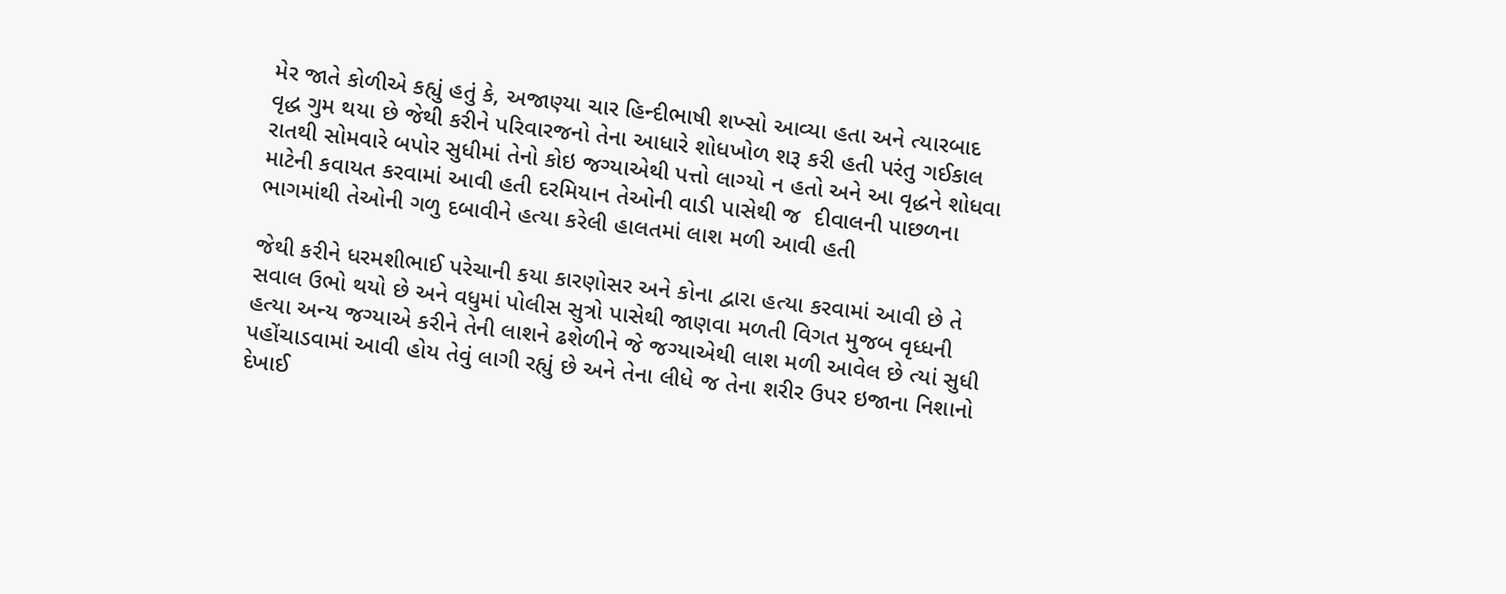મેર જાતે કોળીએ કહ્યું હતું કે, અજાણ્યા ચાર હિન્દીભાષી શખ્સો આવ્યા હતા અને ત્યારબાદ વૃદ્ધ ગુમ થયા છે જેથી કરીને પરિવારજનો તેના આધારે શોધખોળ શરૂ કરી હતી પરંતુ ગઈકાલ રાતથી સોમવારે બપોર સુધીમાં તેનો કોઇ જગ્યાએથી પત્તો લાગ્યો ન હતો અને આ વૃદ્ધને શોધવા માટેની કવાયત કરવામાં આવી હતી દરમિયાન તેઓની વાડી પાસેથી જ  દીવાલની પાછળના ભાગમાંથી તેઓની ગળુ દબાવીને હત્યા કરેલી હાલતમાં લાશ મળી આવી હતી

જેથી કરીને ધરમશીભાઈ પરેચાની કયા કારણોસર અને કોના દ્વારા હત્યા કરવામાં આવી છે તે સવાલ ઉભો થયો છે અને વધુમાં પોલીસ સુત્રો પાસેથી જાણવા મળતી વિગત મુજબ વૃધ્ધની હત્યા અન્ય જગ્યાએ કરીને તેની લાશને ઢશેળીને જે જગ્યાએથી લાશ મળી આવેલ છે ત્યાં સુધી પહોંચાડવામાં આવી હોય તેવું લાગી રહ્યું છે અને તેના લીધે જ તેના શરીર ઉપર ઇજાના નિશાનો દેખાઈ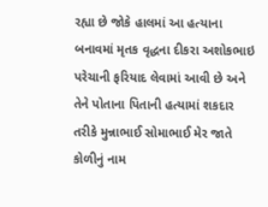રહ્યા છે જોકે હાલમાં આ હત્યાના બનાવમાં મૃતક વૃદ્ધના દીકરા અશોકભાઇ પરેચાની ફરિયાદ લેવામાં આવી છે અને તેને પોતાના પિતાની હત્યામાં શકદાર તરીકે મુન્નાભાઈ સોમાભાઈ મેર જાતે કોળીનું નામ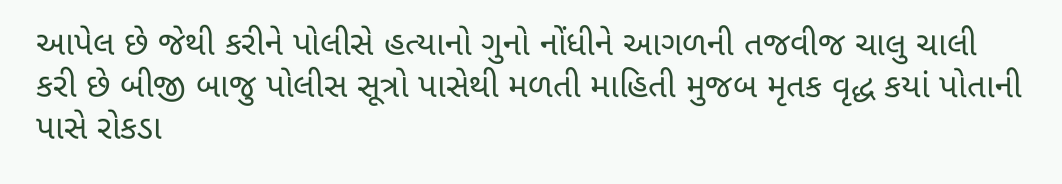આપેલ છે જેથી કરીને પોલીસે હત્યાનો ગુનો નોંધીને આગળની તજવીજ ચાલુ ચાલી કરી છે બીજી બાજુ પોલીસ સૂત્રો પાસેથી મળતી માહિતી મુજબ મૃતક વૃદ્ધ કયાં પોતાની પાસે રોકડા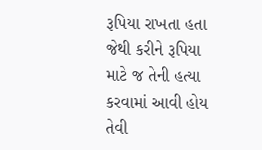રૂપિયા રાખતા હતા જેથી કરીને રૂપિયા માટે જ તેની હત્યા કરવામાં આવી હોય તેવી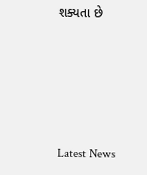શક્યતા છે






Latest News